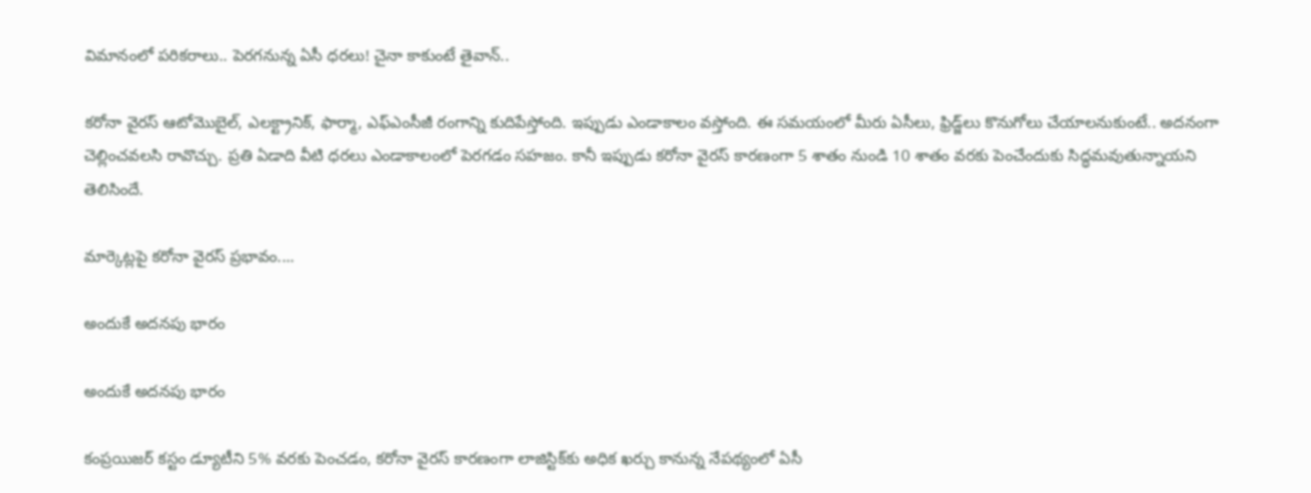విమానంలో పరికరాలు.. పెరగనున్న ఏసీ ధరలు! చైనా కాకుంటే తైవాన్..

కరోనా వైరస్ ఆటోమొబైల్, ఎలక్ట్రానిక్, ఫార్మా, ఎఫ్ఎంసీజీ రంగాన్ని కుదిపేస్తోంది. ఇప్పుడు ఎండాకాలం వస్తోంది. ఈ సమయంలో మీరు ఏసీలు, ఫ్రిడ్జ్‌లు కొనుగోలు చేయాలనుకుంటే.. అదనంగా చెల్లించవలసి రావొచ్చు. ప్రతి ఏడాది వీటి ధరలు ఎండాకాలంలో పెరగడం సహజం. కానీ ఇప్పుడు కరోనా వైరస్ కారణంగా 5 శాతం నుండి 10 శాతం వరకు పెంచేందుకు సిద్ధమవుతున్నాయని తెలిసిందే.

మార్కెట్లపై కరోనా వైరస్ ప్రభావం....

అందుకే అదనపు భారం

అందుకే అదనపు భారం

కంప్రయిజర్ కస్టం డ్యూటీని 5% వరకు పెంచడం, కరోనా వైరస్ కారణంగా లాజిస్టిక్‌కు అధిక ఖర్చు కానున్న నేపథ్యంలో ఏసీ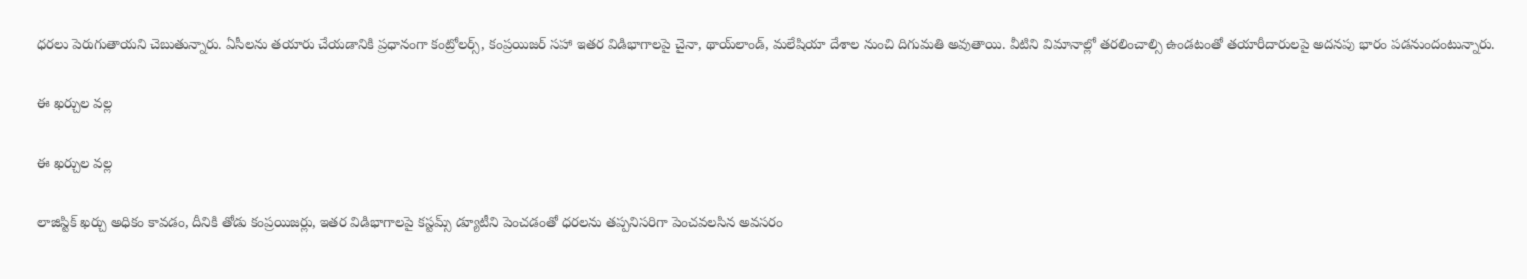ధరలు పెరుగుతాయని చెబుతున్నారు. ఏసీలను తయారు చేయడానికి ప్రధానంగా కంట్రోలర్స్, కంప్రయిజర్ సహా ఇతర విడిభాగాలపై చైనా, థాయ్‌లాండ్, మలేషియా దేశాల నుంచి దిగుమతి అవుతాయి. వీటిని విమానాల్లో తరలించాల్సి ఉండటంతో తయారీదారులపై అదనపు భారం పడనుందంటున్నారు.

ఈ ఖర్చుల వల్ల

ఈ ఖర్చుల వల్ల

లాజిస్టిక్ ఖర్చు అధికం కావడం, దీనికి తోడు కంప్రయిజర్లు, ఇతర విడిభాగాలపై కస్టమ్స్ డ్యూటీని పెంచడంతో ధరలను తప్పనిసరిగా పెంచవలసిన అవసరం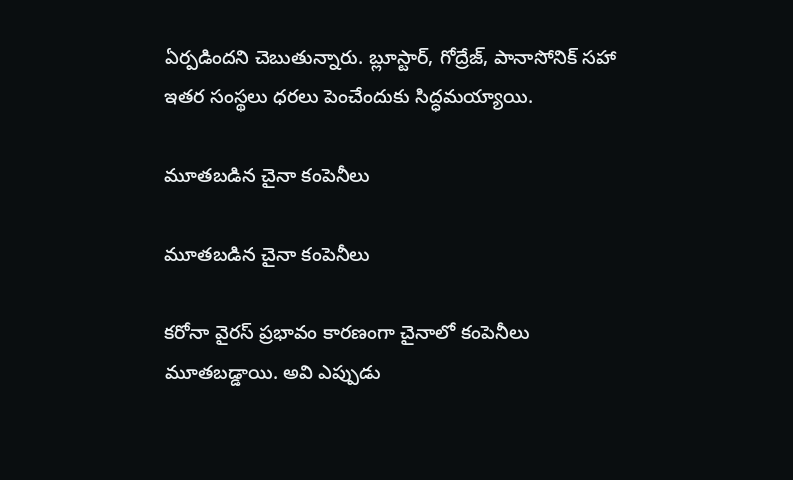ఏర్పడిందని చెబుతున్నారు. బ్లూస్టార్, గోద్రేజ్, పానాసోనిక్ సహా ఇతర సంస్థలు ధరలు పెంచేందుకు సిద్ధమయ్యాయి.

మూతబడిన చైనా కంపెనీలు

మూతబడిన చైనా కంపెనీలు

కరోనా వైరస్ ప్రభావం కారణంగా చైనాలో కంపెనీలు మూతబడ్డాయి. అవి ఎప్పుడు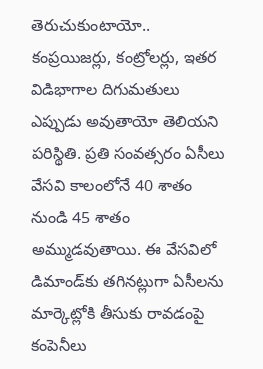తెరుచుకుంటాయో.. కంప్రయిజర్లు, కంట్రోలర్లు, ఇతర విడిభాగాల దిగుమతులు ఎప్పుడు అవుతాయో తెలియని పరిస్థితి. ప్రతి సంవత్సరం ఏసీలు వేసవి కాలంలోనే 40 శాతం నుండి 45 శాతం అమ్ముడవుతాయి. ఈ వేసవిలో డిమాండ్‌కు తగినట్లుగా ఏసీలను మార్కెట్లోకి తీసుకు రావడంపై కంపెనీలు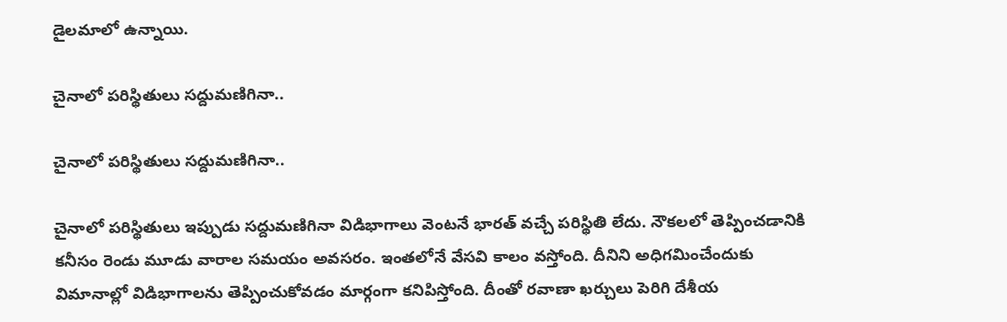డైలమాలో ఉన్నాయి.

చైనాలో పరిస్థితులు సద్దుమణిగినా..

చైనాలో పరిస్థితులు సద్దుమణిగినా..

చైనాలో పరిస్థితులు ఇప్పుడు సద్దుమణిగినా విడిభాగాలు వెంటనే భారత్ వచ్చే పరిస్థితి లేదు. నౌకలలో తెప్పించడానికి కనీసం రెండు మూడు వారాల సమయం అవసరం. ఇంతలోనే వేసవి కాలం వస్తోంది. దీనిని అధిగమించేందుకు విమానాల్లో విడిభాగాలను తెప్పించుకోవడం మార్గంగా కనిపిస్తోంది. దీంతో రవాణా ఖర్చులు పెరిగి దేశీయ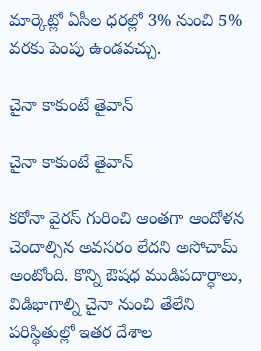మార్కెట్లో ఏసీల ధరల్లో 3% నుంచి 5% వరకు పెంపు ఉండవచ్చు.

చైనా కాకుంటే తైవాన్

చైనా కాకుంటే తైవాన్

కరోనా వైరస్ గురించి ఆంతగా ఆందోళన చెందాల్సిన అవసరం లేదని అసోచామ్ అంటోంది. కొన్ని ఔషధ ముడిపదార్ధాలు, విడిభాగాల్ని చైనా నుంచి తేలేని పరిస్థితుల్లో ఇతర దేశాల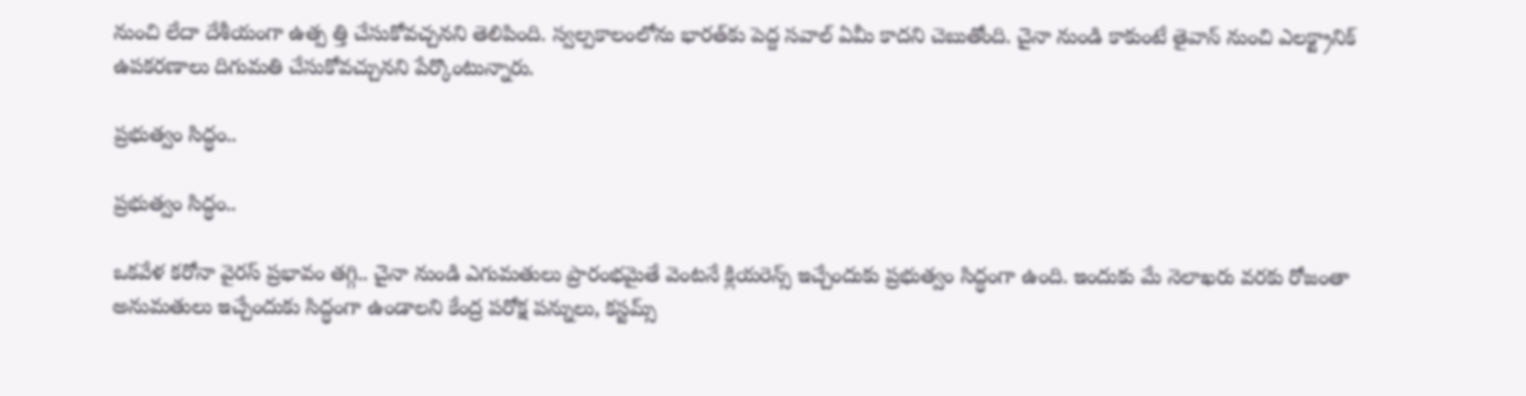నుంచి లేదా దేశీయంగా ఉత్ప త్తి చేసుకోవచ్చనని తెలిపింది. స్వల్పకాలంలోను భారత్‌కు పెద్ద సవాల్ ఏమీ కాదని చెబుతోంది. చైనా నుండి కాకుంటే తైవాన్ నుంచి ఎలక్ట్రానిక్ ఉపకరణాలు దిగుమతి చేసుకోవచ్చునని పేర్కొంటున్నారు.

ప్రభుత్వం సిద్ధం..

ప్రభుత్వం సిద్ధం..

ఒకవేళ కరోనా వైరస్ ప్రభావం తగ్గి.. చైనా నుండి ఎగుమతులు ప్రారంభమైతే వెంటనే క్లియరెన్స్ ఇచ్చేందుకు ప్రభుత్వం సిద్ధంగా ఉంది. ఇందుకు మే నెలాఖరు వరకు రోజంతా అనుమతులు ఇచ్చేందుకు సిద్ధంగా ఉండాలని కేంద్ర పరోక్ష పన్నులు, కస్టమ్స్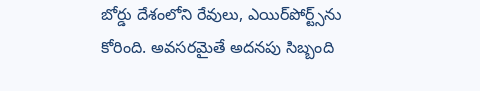బోర్డు దేశంలోని రేవులు, ఎయిర్‌పోర్ట్స్‌ను కోరింది. అవసరమైతే అదనపు సిబ్బంది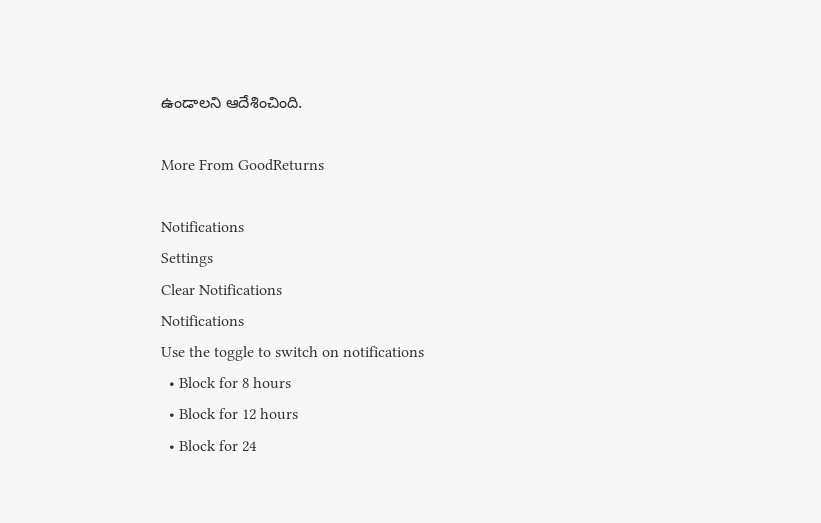ఉండాలని ఆదేశించింది.

More From GoodReturns

Notifications
Settings
Clear Notifications
Notifications
Use the toggle to switch on notifications
  • Block for 8 hours
  • Block for 12 hours
  • Block for 24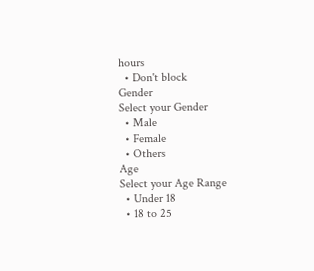hours
  • Don't block
Gender
Select your Gender
  • Male
  • Female
  • Others
Age
Select your Age Range
  • Under 18
  • 18 to 25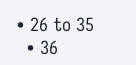• 26 to 35
  • 36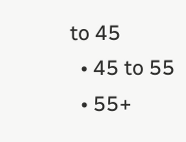to 45
  • 45 to 55
  • 55+